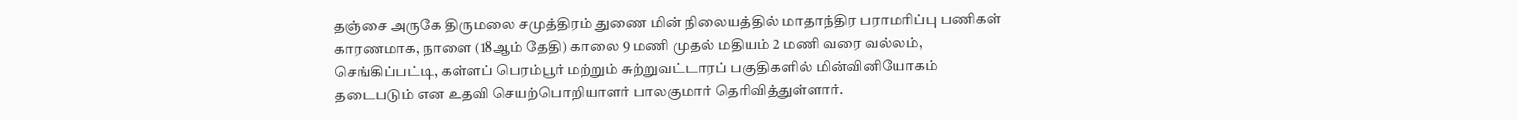தஞ்சை அருகே திருமலை சமுத்திரம் துணை மின் நிலையத்தில் மாதாந்திர பராமரிப்பு பணிகள் காரணமாக, நாளை (18ஆம் தேதி) காலை 9 மணி முதல் மதியம் 2 மணி வரை வல்லம், செங்கிப்பட்டி, கள்ளப் பெரம்பூர் மற்றும் சுற்றுவட்டாரப் பகுதிகளில் மின்வினியோகம் தடைபடும் என உதவி செயற்பொறியாளர் பாலகுமார் தெரிவித்துள்ளார்.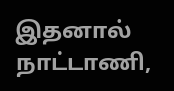இதனால் நாட்டாணி,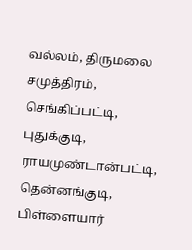வல்லம், திருமலை சமுத்திரம், செங்கிப்பட்டி, புதுக்குடி, ராயமுண்டான்பட்டி, தென்னங்குடி, பிள்ளையார்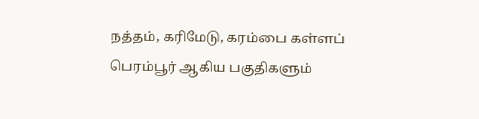நத்தம், கரிமேடு, கரம்பை கள்ளப் பெரம்பூர் ஆகிய பகுதிகளும்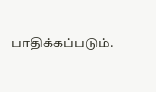பாதிக்கப்படும்.